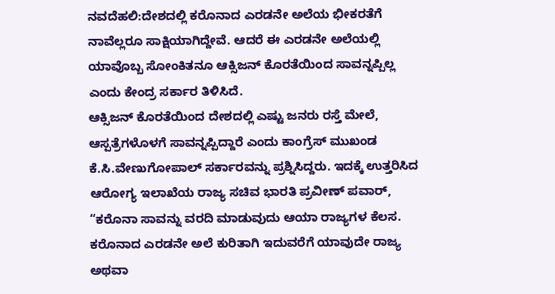ನವದೆಹಲಿ:ದೇಶದಲ್ಲಿ ಕರೊನಾದ ಎರಡನೇ ಅಲೆಯ ಭೀಕರತೆಗೆ ನಾವೆಲ್ಲರೂ ಸಾಕ್ಷಿಯಾಗಿದ್ದೇವೆ. ಆದರೆ ಈ ಎರಡನೇ ಅಲೆಯಲ್ಲಿ ಯಾವೊಬ್ಬ ಸೋಂಕಿತನೂ ಆಕ್ಸಿಜನ್ ಕೊರತೆಯಿಂದ ಸಾವನ್ನಪ್ಪಿಲ್ಲ ಎಂದು ಕೇಂದ್ರ ಸರ್ಕಾರ ತಿಳಿಸಿದೆ.
ಆಕ್ಸಿಜನ್ ಕೊರತೆಯಿಂದ ದೇಶದಲ್ಲಿ ಎಷ್ಟು ಜನರು ರಸ್ತೆ ಮೇಲೆ, ಆಸ್ಪತ್ರೆಗಳೊಳಗೆ ಸಾವನ್ನಪ್ಪಿದ್ದಾರೆ ಎಂದು ಕಾಂಗ್ರೆಸ್ ಮುಖಂಡ ಕೆ.ಸಿ.ವೇಣುಗೋಪಾಲ್ ಸರ್ಕಾರವನ್ನು ಪ್ರಶ್ನಿಸಿದ್ದರು. ಇದಕ್ಕೆ ಉತ್ತರಿಸಿದ ಆರೋಗ್ಯ ಇಲಾಖೆಯ ರಾಜ್ಯ ಸಚಿವ ಭಾರತಿ ಪ್ರವೀಣ್ ಪವಾರ್, “ಕರೊನಾ ಸಾವನ್ನು ವರದಿ ಮಾಡುವುದು ಆಯಾ ರಾಜ್ಯಗಳ ಕೆಲಸ. ಕರೊನಾದ ಎರಡನೇ ಅಲೆ ಕುರಿತಾಗಿ ಇದುವರೆಗೆ ಯಾವುದೇ ರಾಜ್ಯ ಅಥವಾ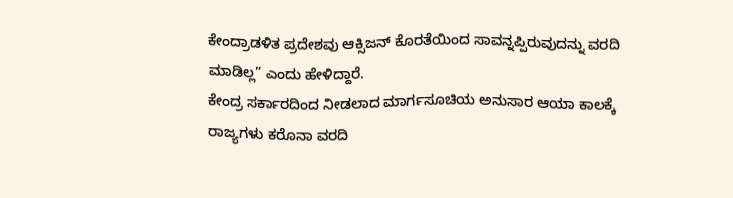ಕೇಂದ್ರಾಡಳಿತ ಪ್ರದೇಶವು ಆಕ್ಸಿಜನ್ ಕೊರತೆಯಿಂದ ಸಾವನ್ನಪ್ಪಿರುವುದನ್ನು ವರದಿ ಮಾಡಿಲ್ಲ” ಎಂದು ಹೇಳಿದ್ದಾರೆ.
ಕೇಂದ್ರ ಸರ್ಕಾರದಿಂದ ನೀಡಲಾದ ಮಾರ್ಗಸೂಚಿಯ ಅನುಸಾರ ಆಯಾ ಕಾಲಕ್ಕೆ ರಾಜ್ಯಗಳು ಕರೊನಾ ವರದಿ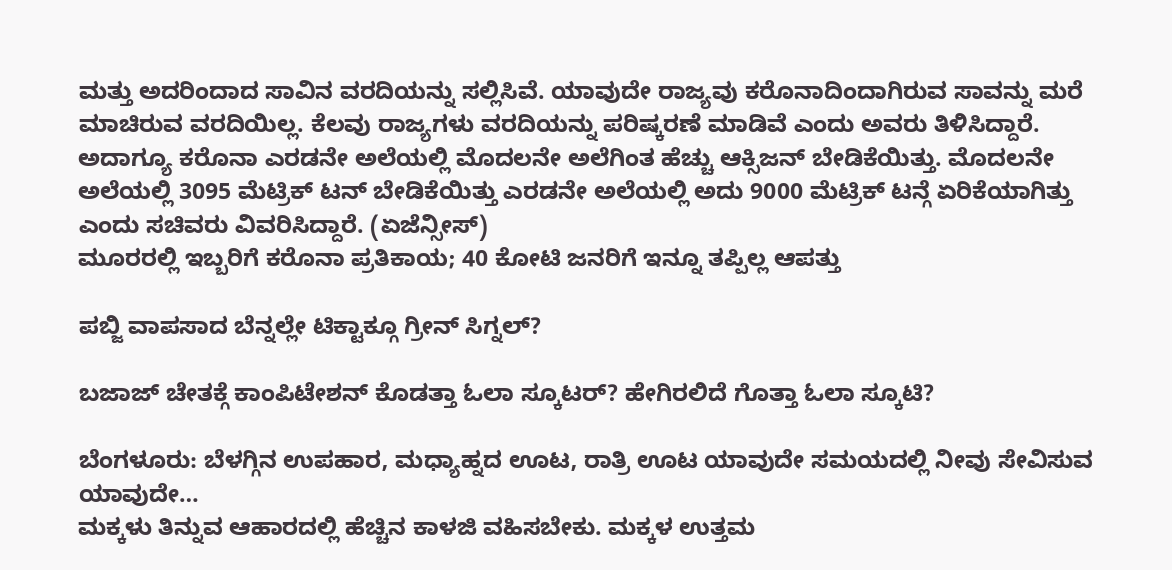ಮತ್ತು ಅದರಿಂದಾದ ಸಾವಿನ ವರದಿಯನ್ನು ಸಲ್ಲಿಸಿವೆ. ಯಾವುದೇ ರಾಜ್ಯವು ಕರೊನಾದಿಂದಾಗಿರುವ ಸಾವನ್ನು ಮರೆ ಮಾಚಿರುವ ವರದಿಯಿಲ್ಲ. ಕೆಲವು ರಾಜ್ಯಗಳು ವರದಿಯನ್ನು ಪರಿಷ್ಕರಣೆ ಮಾಡಿವೆ ಎಂದು ಅವರು ತಿಳಿಸಿದ್ದಾರೆ.
ಅದಾಗ್ಯೂ ಕರೊನಾ ಎರಡನೇ ಅಲೆಯಲ್ಲಿ ಮೊದಲನೇ ಅಲೆಗಿಂತ ಹೆಚ್ಚು ಆಕ್ಸಿಜನ್ ಬೇಡಿಕೆಯಿತ್ತು. ಮೊದಲನೇ ಅಲೆಯಲ್ಲಿ 3095 ಮೆಟ್ರಿಕ್ ಟನ್‌ ಬೇಡಿಕೆಯಿತ್ತು ಎರಡನೇ ಅಲೆಯಲ್ಲಿ ಅದು 9000 ಮೆಟ್ರಿಕ್ ಟನ್ಗೆ ಏರಿಕೆಯಾಗಿತ್ತು ಎಂದು ಸಚಿವರು ವಿವರಿಸಿದ್ದಾರೆ. (ಏಜೆನ್ಸೀಸ್)
ಮೂರರಲ್ಲಿ ಇಬ್ಬರಿಗೆ ಕರೊನಾ ಪ್ರತಿಕಾಯ; 40 ಕೋಟಿ ಜನರಿಗೆ ಇನ್ನೂ ತಪ್ಪಿಲ್ಲ ಆಪತ್ತು

ಪಬ್ಜಿ ವಾಪಸಾದ ಬೆನ್ನಲ್ಲೇ ಟಿಕ್ಟಾಕ್ಗೂ ಗ್ರೀನ್ ಸಿಗ್ನಲ್?

ಬಜಾಜ್ ಚೇತಕ್ಗೆ ಕಾಂಪಿಟೇಶನ್ ಕೊಡತ್ತಾ ಓಲಾ ಸ್ಕೂಟರ್? ಹೇಗಿರಲಿದೆ ಗೊತ್ತಾ ಓಲಾ ಸ್ಕೂಟಿ?

ಬೆಂಗಳೂರು: ಬೆಳಗ್ಗಿನ ಉಪಹಾರ, ಮಧ್ಯಾಹ್ನದ ಊಟ, ರಾತ್ರಿ ಊಟ ಯಾವುದೇ ಸಮಯದಲ್ಲಿ ನೀವು ಸೇವಿಸುವ ಯಾವುದೇ…
ಮಕ್ಕಳು ತಿನ್ನುವ ಆಹಾರದಲ್ಲಿ ಹೆಚ್ಚಿನ ಕಾಳಜಿ ವಹಿಸಬೇಕು. ಮಕ್ಕಳ ಉತ್ತಮ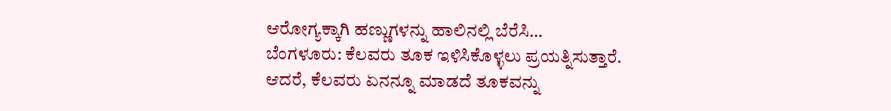ಆರೋಗ್ಯಕ್ಕಾಗಿ ಹಣ್ಣುಗಳನ್ನು ಹಾಲಿನಲ್ಲಿ ಬೆರೆಸಿ…
ಬೆಂಗಳೂರು: ಕೆಲವರು ತೂಕ ಇಳಿಸಿಕೊಳ್ಳಲು ಪ್ರಯತ್ನಿಸುತ್ತಾರೆ. ಆದರೆ, ಕೆಲವರು ಏನನ್ನೂ ಮಾಡದೆ ತೂಕವನ್ನು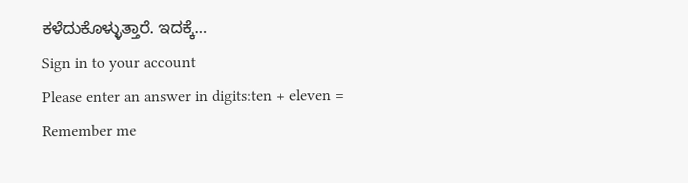ಕಳೆದುಕೊಳ್ಳುತ್ತಾರೆ. ಇದಕ್ಕೆ…
Sign in to your account
Please enter an answer in digits:ten + eleven =
Remember me